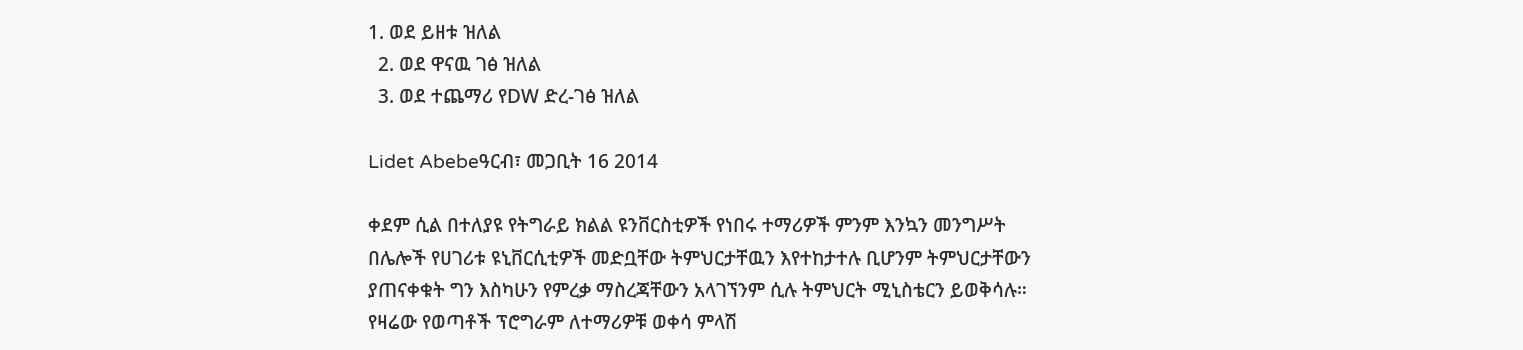1. ወደ ይዘቱ ዝለል
  2. ወደ ዋናዉ ገፅ ዝለል
  3. ወደ ተጨማሪ የDW ድረ-ገፅ ዝለል

Lidet Abebeዓርብ፣ መጋቢት 16 2014

ቀደም ሲል በተለያዩ የትግራይ ክልል ዩንቨርስቲዎች የነበሩ ተማሪዎች ምንም እንኳን መንግሥት በሌሎች የሀገሪቱ ዩኒቨርሲቲዎች መድቧቸው ትምህርታቸዉን እየተከታተሉ ቢሆንም ትምህርታቸውን ያጠናቀቁት ግን እስካሁን የምረቃ ማስረጃቸውን አላገኘንም ሲሉ ትምህርት ሚኒስቴርን ይወቅሳሉ። የዛሬው የወጣቶች ፕሮግራም ለተማሪዎቹ ወቀሳ ምላሽ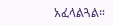አፈላልጓል።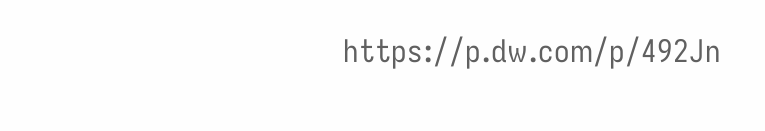https://p.dw.com/p/492Jn